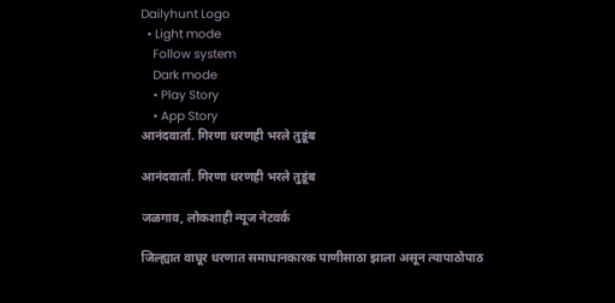Dailyhunt Logo
  • Light mode
    Follow system
    Dark mode
    • Play Story
    • App Story
आनंदवार्ता. गिरणा धरणही भरले तुडूंब

आनंदवार्ता. गिरणा धरणही भरले तुडूंब

जळगाव, लोकशाही न्यूज नेटवर्क

जिल्ह्यात वाघूर धरणात समाधानकारक पाणीसाठा झाला असून त्यापाठोपाठ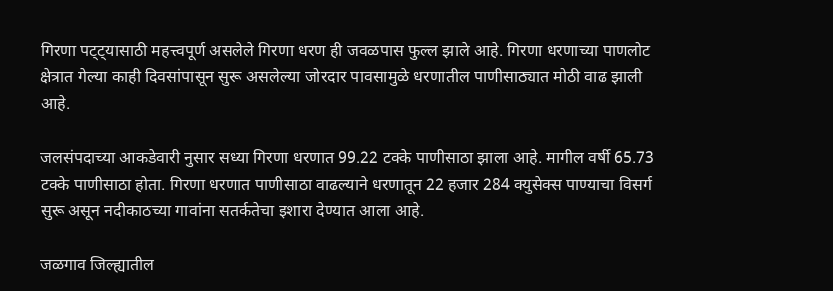गिरणा पट्ट्यासाठी महत्त्वपूर्ण असलेले गिरणा धरण ही जवळपास फुल्ल झाले आहे. गिरणा धरणाच्या पाणलोट क्षेत्रात गेल्या काही दिवसांपासून सुरू असलेल्या जोरदार पावसामुळे धरणातील पाणीसाठ्यात मोठी वाढ झाली आहे.

जलसंपदाच्या आकडेवारी नुसार सध्या गिरणा धरणात 99.22 टक्के पाणीसाठा झाला आहे. मागील वर्षी 65.73 टक्के पाणीसाठा होता. गिरणा धरणात पाणीसाठा वाढल्याने धरणातून 22 हजार 284 क्युसेक्स पाण्याचा विसर्ग सुरू असून नदीकाठच्या गावांना सतर्कतेचा इशारा देण्यात आला आहे.

जळगाव जिल्ह्यातील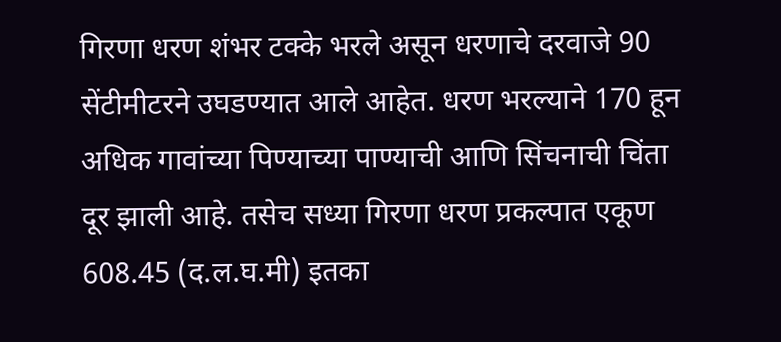गिरणा धरण शंभर टक्के भरले असून धरणाचे दरवाजे 90 सेंटीमीटरने उघडण्यात आले आहेत. धरण भरल्याने 170 हून अधिक गावांच्या पिण्याच्या पाण्याची आणि सिंचनाची चिंता दूर झाली आहे. तसेच सध्या गिरणा धरण प्रकल्पात एकूण 608.45 (द.ल.घ.मी) इतका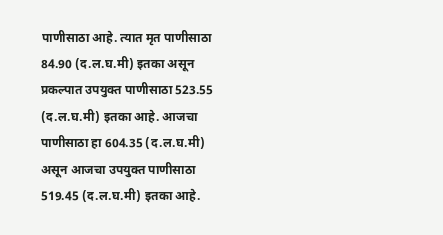पाणीसाठा आहे. त्यात मृत पाणीसाठा 84.90 (द.ल.घ.मी) इतका असून प्रकल्पात उपयुक्त पाणीसाठा 523.55 (द.ल.घ.मी) इतका आहे. आजचा पाणीसाठा हा 604.35 (द.ल.घ.मी) असून आजचा उपयुक्त पाणीसाठा 519.45 (द.ल.घ.मी) इतका आहे.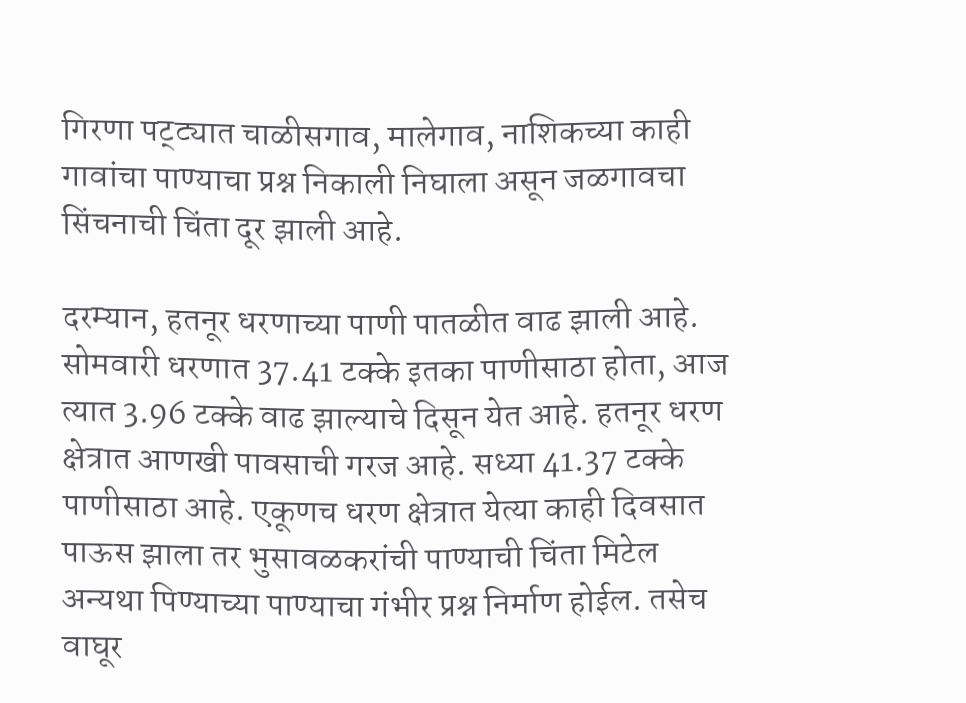गिरणा पट्ट्यात चाळीसगाव, मालेगाव, नाशिकच्या काही गावांचा पाण्याचा प्रश्न निकाली निघाला असून जळगावचा सिंचनाची चिंता दूर झाली आहे.

दरम्यान, हतनूर धरणाच्या पाणी पातळीत वाढ झाली आहे. सोमवारी धरणात 37.41 टक्के इतका पाणीसाठा होता, आज त्यात 3.96 टक्के वाढ झाल्याचे दिसून येत आहे. हतनूर धरण क्षेत्रात आणखी पावसाची गरज आहे. सध्या 41.37 टक्के पाणीसाठा आहे. एकूणच धरण क्षेत्रात येत्या काही दिवसात पाऊस झाला तर भुसावळकरांची पाण्याची चिंता मिटेल अन्यथा पिण्याच्या पाण्याचा गंभीर प्रश्न निर्माण होईल. तसेच वाघूर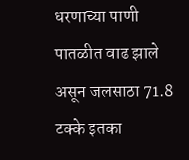धरणाच्या पाणी पातळीत वाढ झाले असून जलसाठा 71.8 टक्के इतका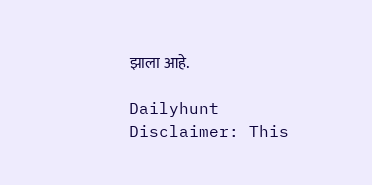झाला आहे.

Dailyhunt
Disclaimer: This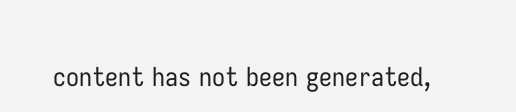content has not been generated,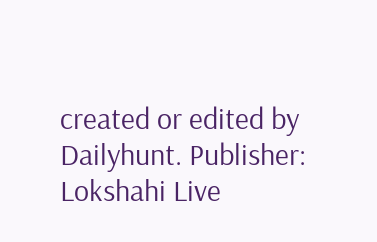created or edited by Dailyhunt. Publisher: Lokshahi Live